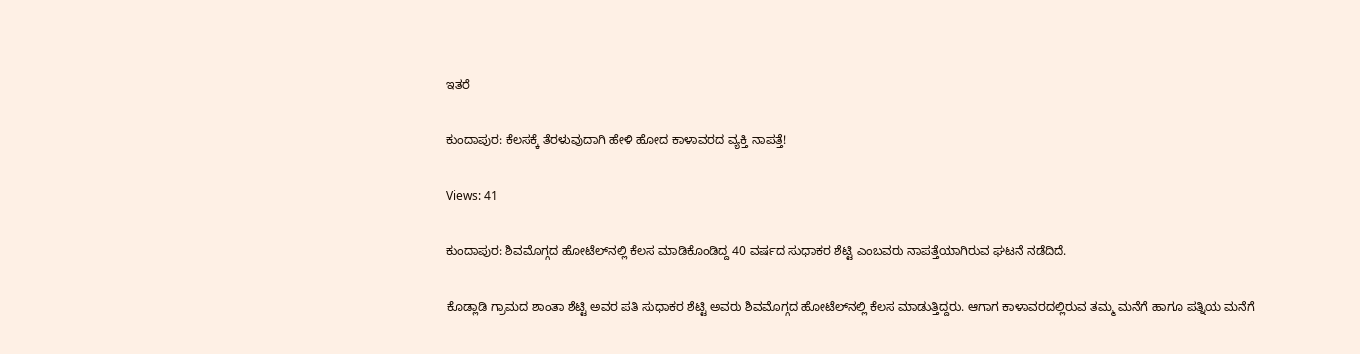ಇತರೆ

ಕುಂದಾಪುರ: ಕೆಲಸಕ್ಕೆ ತೆರಳುವುದಾಗಿ ಹೇಳಿ ಹೋದ ಕಾಳಾವರದ ವ್ಯಕ್ತಿ ನಾಪತ್ತೆ!

Views: 41

ಕುಂದಾಪುರ: ಶಿವಮೊಗ್ಗದ ಹೋಟೆಲ್‌ನಲ್ಲಿ ಕೆಲಸ ಮಾಡಿಕೊಂಡಿದ್ದ 40 ವರ್ಷದ ಸುಧಾಕರ ಶೆಟ್ಟಿ ಎಂಬವರು ನಾಪತ್ತೆಯಾಗಿರುವ ಘಟನೆ ನಡೆದಿದೆ.

ಕೊಡ್ಲಾಡಿ ಗ್ರಾಮದ ಶಾಂತಾ ಶೆಟ್ಟಿ ಅವರ ಪತಿ ಸುಧಾಕರ ಶೆಟ್ಟಿ ಅವರು ಶಿವಮೊಗ್ಗದ ಹೋಟೆಲ್‌ನಲ್ಲಿ ಕೆಲಸ ಮಾಡುತ್ತಿದ್ದರು. ಆಗಾಗ ಕಾಳಾವರದಲ್ಲಿರುವ ತಮ್ಮ ಮನೆಗೆ ಹಾಗೂ ಪತ್ನಿಯ ಮನೆಗೆ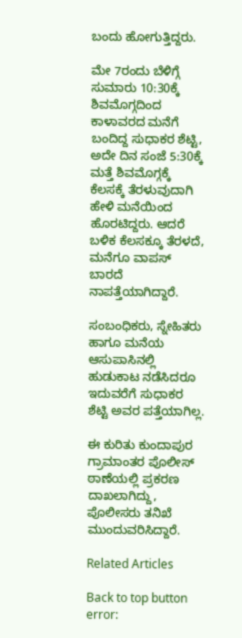ಬಂದು ಹೋಗುತ್ತಿದ್ದರು.

ಮೇ 7ರಂದು ಬೆಳಿಗ್ಗೆ ಸುಮಾರು 10:30ಕ್ಕೆ ಶಿವಮೊಗ್ಗದಿಂದ ಕಾಳಾವರದ ಮನೆಗೆ ಬಂದಿದ್ದ ಸುಧಾಕರ ಶೆಟ್ಟಿ, ಅದೇ ದಿನ ಸಂಜೆ 5:30ಕ್ಕೆ ಮತ್ತೆ ಶಿವಮೊಗ್ಗಕ್ಕೆ ಕೆಲಸಕ್ಕೆ ತೆರಳುವುದಾಗಿ ಹೇಳಿ ಮನೆಯಿಂದ ಹೊರಟಿದ್ದರು. ಆದರೆ ಬಳಿಕ ಕೆಲಸಕ್ಕೂ ತೆರಳದೆ, ಮನೆಗೂ ವಾಪಸ್‌ ಬಾರದೆ ನಾಪತ್ತೆಯಾಗಿದ್ದಾರೆ.

ಸಂಬಂಧಿಕರು, ಸ್ನೇಹಿತರು ಹಾಗೂ ಮನೆಯ ಆಸುಪಾಸಿನಲ್ಲಿ ಹುಡುಕಾಟ ನಡೆಸಿದರೂ ಇದುವರೆಗೆ ಸುಧಾಕರ ಶೆಟ್ಟಿ ಅವರ ಪತ್ತೆಯಾಗಿಲ್ಲ.

ಈ ಕುರಿತು ಕುಂದಾಪುರ ಗ್ರಾಮಾಂತರ ಪೊಲೀಸ್ ಠಾಣೆಯಲ್ಲಿ ಪ್ರಕರಣ ದಾಖಲಾಗಿದ್ದು, ಪೊಲೀಸರು ತನಿಖೆ ಮುಂದುವರಿಸಿದ್ದಾರೆ.

Related Articles

Back to top button
error: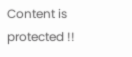Content is protected !!